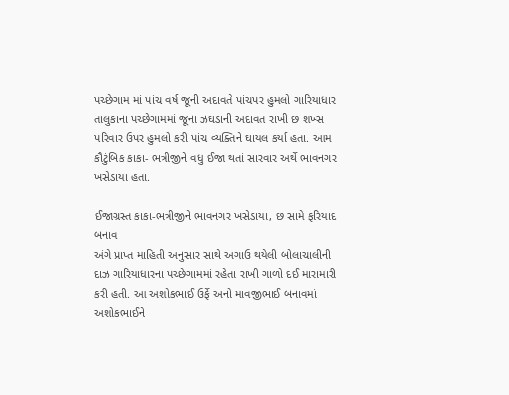પચ્છેગામ માં પાંચ વર્ષ જૂની અદાવતે પાંચપર હુમલો ગારિયાધાર તાલુકાના પચ્છેગામમાં જૂના ઝઘડાની અદાવત રાખી છ શખ્સ પરિવાર ઉપર હુમલો કરી પાંચ વ્યક્તિને ઘાયલ કર્યા હતા. આમ કૌટુંબિક કાકા- ભત્રીજીને વધુ ઈજા થતાં સારવાર અર્થે ભાવનગર ખસેડાયા હતા.

ઈજાગ્રસ્ત કાકા-ભત્રીજીને ભાવનગર ખસેડાયા, છ સામે ફરિયાદ બનાવ
અંગે પ્રાપ્ત માહિતી અનુસાર સાથે અગાઉ થયેલી બોલાચાલીની દાઝ ગારિયાધારના પચ્છેગામમાં રહેતા રાખી ગાળો દઈ મારામારી કરી હતી. આ અશોકભાઈ ઉર્ફે અનો માવજીભાઈ બનાવમાં અશોકભાઈને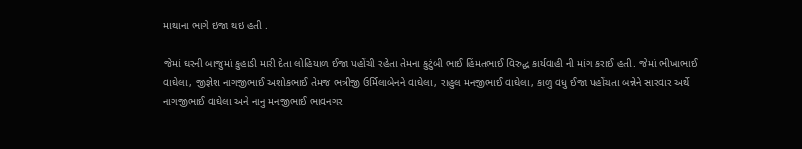માથાના ભાગે ઇજા થઇ હતી .

જેમાં ઘરની બાજુમાં કુહાડી મારી દેતા લોહિયાળ ઈજા પહોંચી રહેતા તેમના કુટુંબી ભાઈ હિંમતભાઈ વિરુદ્ધ કાર્યવાહી ની માંગ કરાઈ હતી. જેમાં ભીખાભાઈ વાઘેલા, જીજ્ઞેશ નાગજીભાઈ અશોકભાઈ તેમજ ભત્રીજી ઉર્મિલાબેનને વાઘેલા, રાહુલ મનજીભાઈ વાઘેલા, કાળુ વધુ ઈજા પહોંચતા બન્નેને સારવાર અર્થે નાગજીભાઈ વાઘેલા અને નાનુ મનજીભાઈ ભાવનગર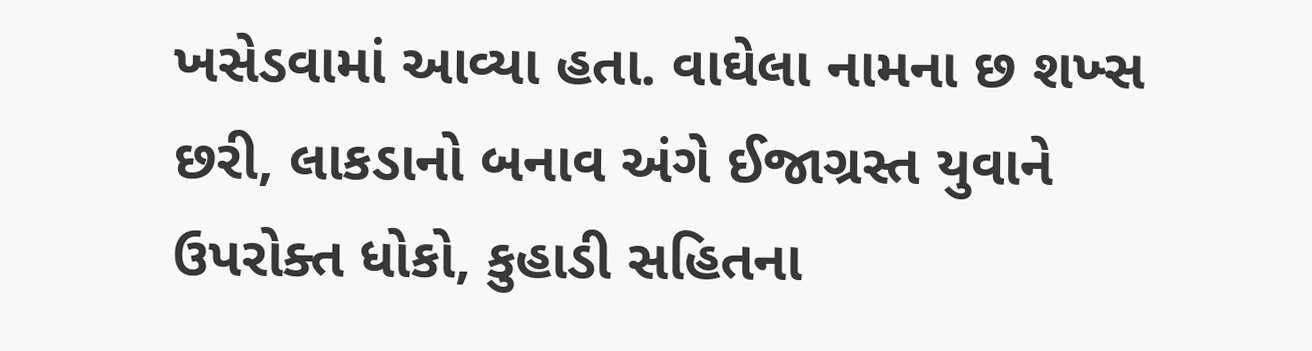ખસેડવામાં આવ્યા હતા. વાઘેલા નામના છ શખ્સ છરી, લાકડાનો બનાવ અંગે ઈજાગ્રસ્ત યુવાને ઉપરોક્ત ધોકો, કુહાડી સહિતના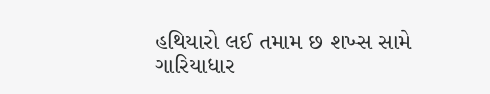હથિયારો લઈ તમામ છ શખ્સ સામે ગારિયાધાર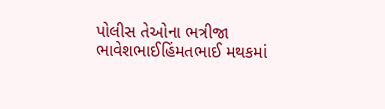પોલીસ તેઓના ભત્રીજા ભાવેશભાઈહિંમતભાઈ મથકમાં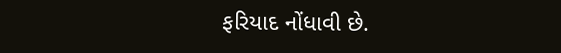ફરિયાદ નોંધાવી છે.